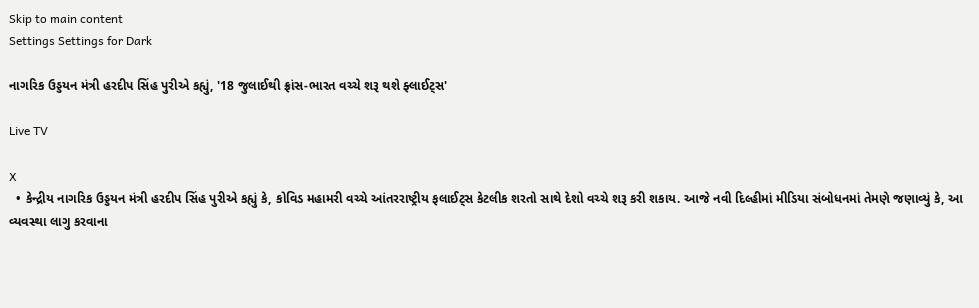Skip to main content
Settings Settings for Dark

નાગરિક ઉડ્ડયન મંત્રી હરદીપ સિંહ પુરીએ કહ્યું, '18 જુલાઈથી ફ્રાંસ-ભારત વચ્ચે શરૂ થશે ફ્લાઈટ્સ'

Live TV

X
  • કેન્દ્રીય નાગરિક ઉડ્ડયન મંત્રી હરદીપ સિંહ પુરીએ કહ્યું કે, કોવિડ મહામરી વચ્ચે આંતરરાષ્ટ્રીય ફલાઈટ્સ કેટલીક શરતો સાથે દેશો વચ્ચે શરૂ કરી શકાય. આજે નવી દિલ્હીમાં મીડિયા સંબોધનમાં તેમણે જણાવ્યું કે, આ વ્યવસ્થા લાગુ કરવાના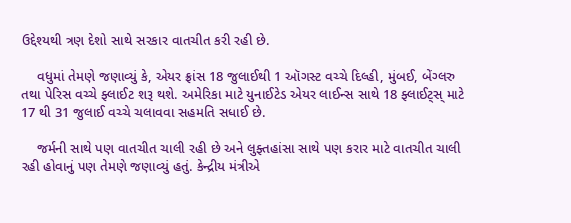ઉદ્દેશ્યથી ત્રણ દેશો સાથે સરકાર વાતચીત કરી રહી છે.

    વધુમાં તેમણે જણાવ્યું કે, એયર ફ્રાંસ 18 જુલાઈથી 1 ઑગસ્ટ વચ્ચે દિલ્હી, મુંબઈ, બેંગ્લરુ તથા પેરિસ વચ્ચે ફ્લાઈટ શરૂ થશે. અમેરિકા માટે યુનાઈટેડ એયર લાઈન્સ સાથે 18 ફ્લાઈટ્સ્ માટે 17 થી 31 જુલાઈ વચ્ચે ચલાવવા સહમતિ સધાઈ છે.

    જર્મની સાથે પણ વાતચીત ચાલી રહી છે અને લુફ્તહાંસા સાથે પણ કરાર માટે વાતચીત ચાલી રહી હોવાનું પણ તેમણે જણાવ્યું હતું. કેન્દ્રીય મંત્રીએ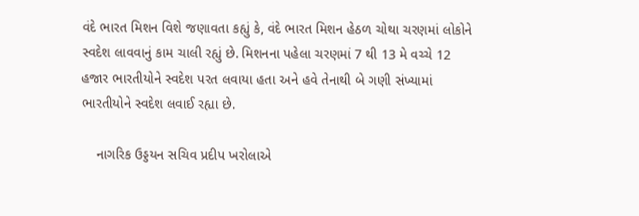વંદે ભારત મિશન વિશે જણાવતા કહ્યું કે, વંદે ભારત મિશન હેઠળ ચોથા ચરણમાં લોકોને સ્વદેશ લાવવાનું કામ ચાલી રહ્યું છે. મિશનના પહેલા ચરણમાં 7 થી 13 મે વચ્ચે 12 હજાર ભારતીયોને સ્વદેશ પરત લવાયા હતા અને હવે તેનાથી બે ગણી સંખ્યામાં ભારતીયોને સ્વદેશ લવાઈ રહ્યા છે.

    નાગરિક ઉડ્ડયન સચિવ પ્રદીપ ખરોલાએ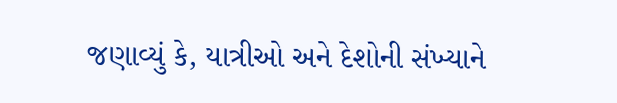જણાવ્યું કે, યાત્રીઓ અને દેશોની સંખ્યાને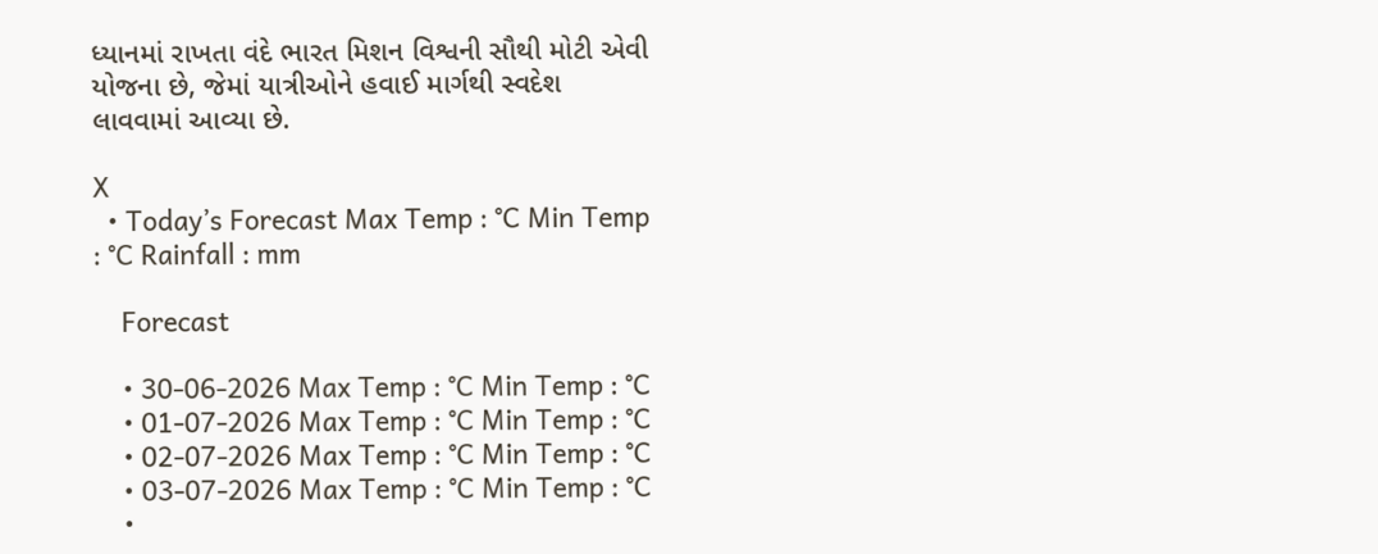ધ્યાનમાં રાખતા વંદે ભારત મિશન વિશ્વની સૌથી મોટી એવી યોજના છે, જેમાં યાત્રીઓને હવાઈ માર્ગથી સ્વદેશ લાવવામાં આવ્યા છે.

X
  • Today’s Forecast Max Temp : °C Min Temp : °C Rainfall : mm

    Forecast

    • 30-06-2026 Max Temp : °C Min Temp : °C
    • 01-07-2026 Max Temp : °C Min Temp : °C
    • 02-07-2026 Max Temp : °C Min Temp : °C
    • 03-07-2026 Max Temp : °C Min Temp : °C
    •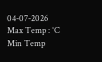04-07-2026 Max Temp : °C Min Temp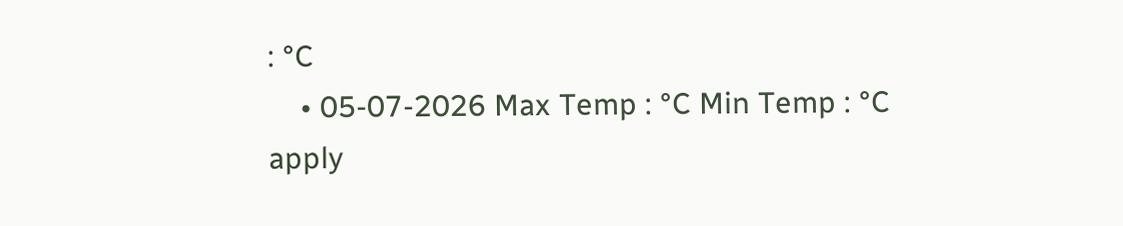: °C
    • 05-07-2026 Max Temp : °C Min Temp : °C
apply